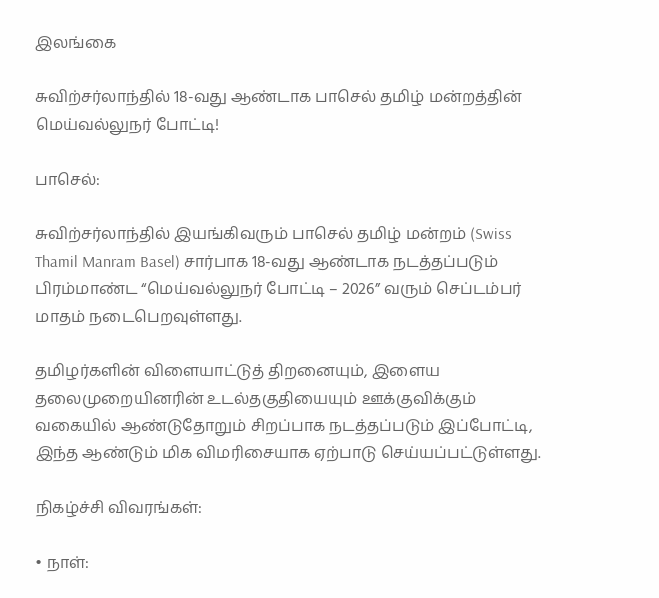இலங்கை

சுவிற்சர்லாந்தில் 18-வது ஆண்டாக பாசெல் தமிழ் மன்றத்தின் மெய்வல்லுநர் போட்டி!

பாசெல்:

சுவிற்சர்லாந்தில் இயங்கிவரும் பாசெல் தமிழ் மன்றம் (Swiss Thamil Manram Basel) சார்பாக 18-வது ஆண்டாக நடத்தப்படும் பிரம்மாண்ட “மெய்வல்லுநர் போட்டி – 2026” வரும் செப்டம்பர் மாதம் நடைபெறவுள்ளது.

தமிழர்களின் விளையாட்டுத் திறனையும், இளைய தலைமுறையினரின் உடல்தகுதியையும் ஊக்குவிக்கும் வகையில் ஆண்டுதோறும் சிறப்பாக நடத்தப்படும் இப்போட்டி, இந்த ஆண்டும் மிக விமரிசையாக ஏற்பாடு செய்யப்பட்டுள்ளது.

நிகழ்ச்சி விவரங்கள்:

• நாள்: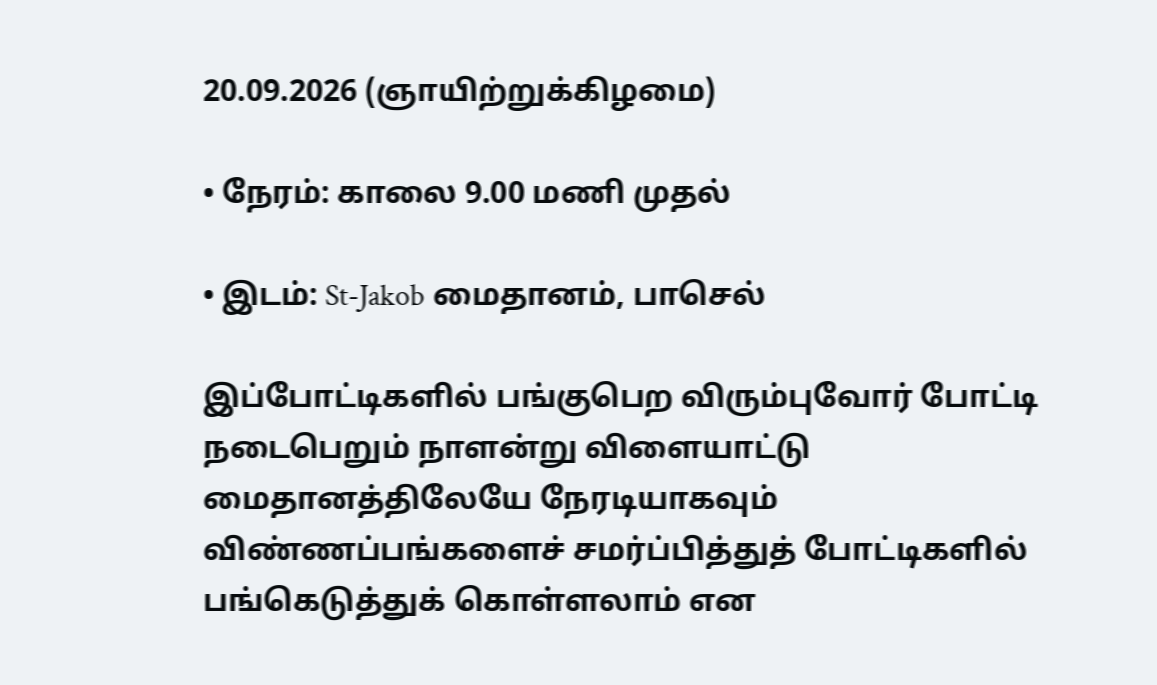20.09.2026 (ஞாயிற்றுக்கிழமை)

• நேரம்: காலை 9.00 மணி முதல்

• இடம்: St-Jakob மைதானம், பாசெல்

இப்போட்டிகளில் பங்குபெற விரும்புவோர் போட்டி நடைபெறும் நாளன்று விளையாட்டு மைதானத்திலேயே நேரடியாகவும் விண்ணப்பங்களைச் சமர்ப்பித்துத் போட்டிகளில் பங்கெடுத்துக் கொள்ளலாம் என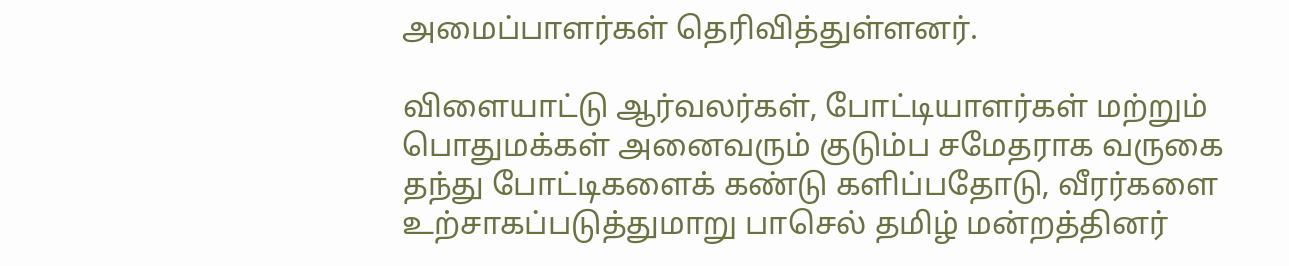அமைப்பாளர்கள் தெரிவித்துள்ளனர்.

விளையாட்டு ஆர்வலர்கள், போட்டியாளர்கள் மற்றும் பொதுமக்கள் அனைவரும் குடும்ப சமேதராக வருகை தந்து போட்டிகளைக் கண்டு களிப்பதோடு, வீரர்களை உற்சாகப்படுத்துமாறு பாசெல் தமிழ் மன்றத்தினர்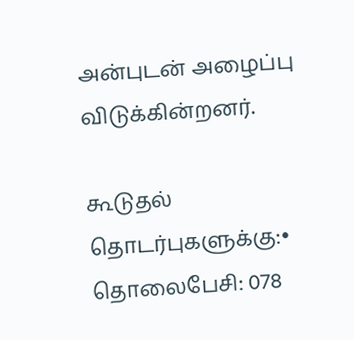அன்புடன் அழைப்பு விடுக்கின்றனர்.

கூடுதல் தொடர்புகளுக்கு:• தொலைபேசி: 078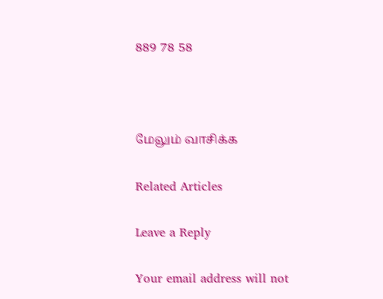889 78 58



மேலும் வாசிக்க

Related Articles

Leave a Reply

Your email address will not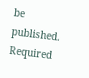be published. Required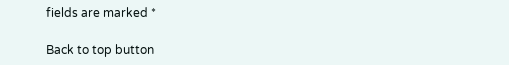fields are marked *

Back to top button